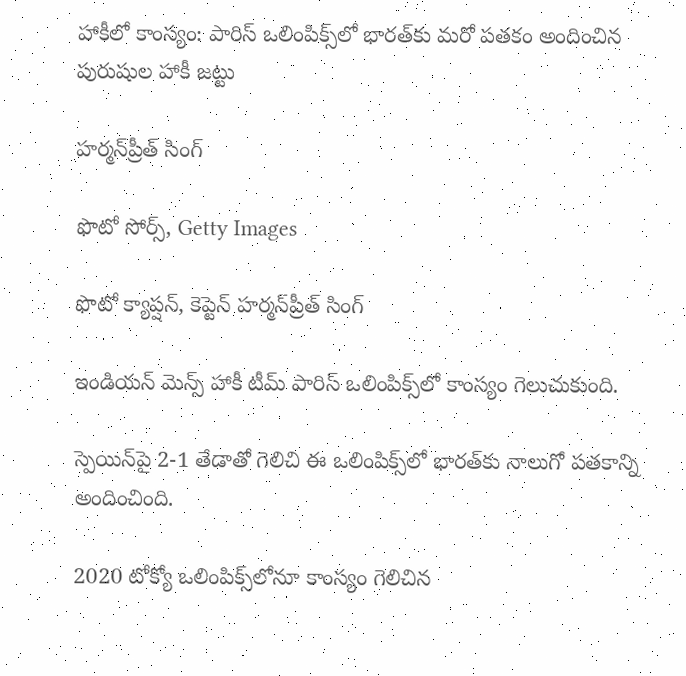హాకీలో కాంస్యం: పారిస్ ఒలింపిక్స్‌లో భారత్‌కు మరో పతకం అందించిన పురుషుల హాకీ జట్టు

హర్మన్‌ప్రీత్ సింగ్

ఫొటో సోర్స్, Getty Images

ఫొటో క్యాప్షన్, కెప్టెన్ హర్మన్‌ప్రీత్ సింగ్

ఇండియన్ మెన్స్ హాకీ టీమ్ పారిస్ ఒలింపిక్స్‌లో కాంస్యం గెలుచుకుంది.

స్పెయిన్‌పై 2-1 తేడాతో గెలిచి ఈ ఒలింపిక్స్‌లో భారత్‌కు నాలుగో పతకాన్ని అందించింది.

2020 టోక్యో ఒలింపిక్స్‌లోనూ కాంస్యం గెలిచిన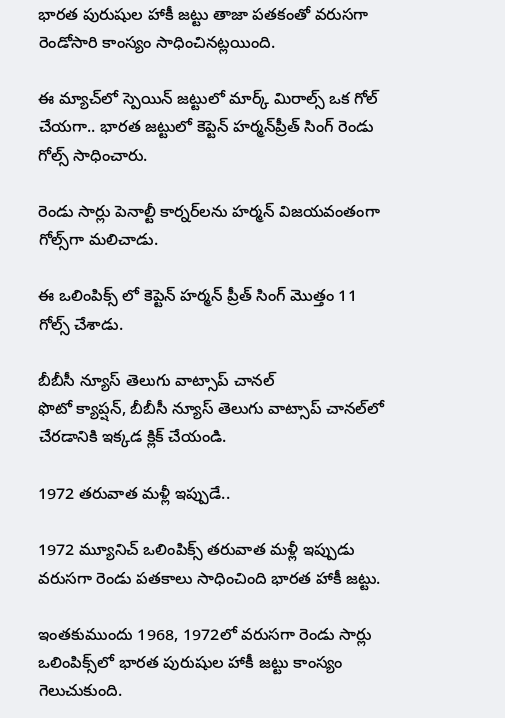భారత పురుషుల హాకీ జట్టు తాజా పతకంతో వరుసగా రెండోసారి కాంస్యం సాధించినట్లయింది.

ఈ మ్యాచ్‌లో స్పెయిన్ జట్టులో మార్క్ మిరాల్స్ ఒక గోల్ చేయగా.. భారత జట్టులో కెప్టెన్ హర్మన్‌ప్రీత్ సింగ్ రెండు గోల్స్ సాధించారు.

రెండు సార్లు పెనాల్టీ కార్నర్‌లను హర్మన్ విజయవంతంగా గోల్స్‌గా మలిచాడు.

ఈ ఒలింపిక్స్ లో కెప్టెన్ హర్మన్ ప్రీత్ సింగ్ మొత్తం 11 గోల్స్ చేశాడు.

బీబీసీ న్యూస్ తెలుగు వాట్సాప్ చానల్‌
ఫొటో క్యాప్షన్, బీబీసీ న్యూస్ తెలుగు వాట్సాప్ చానల్‌లో చేరడానికి ఇక్కడ క్లిక్ చేయండి.

1972 తరువాత మళ్లీ ఇప్పుడే..

1972 మ్యూనిచ్ ఒలింపిక్స్ తరువాత మళ్లీ ఇప్పుడు వరుసగా రెండు పతకాలు సాధించింది భారత హాకీ జట్టు.

ఇంతకుముందు 1968, 1972లో వరుసగా రెండు సార్లు ఒలింపిక్స్‌లో భారత పురుషుల హాకీ జట్టు కాంస్యం గెలుచుకుంది.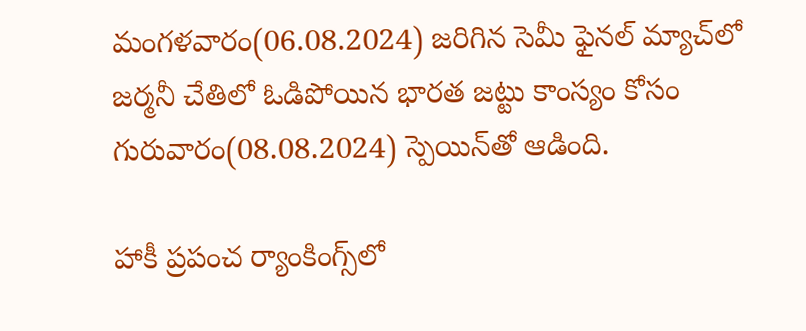మంగళవారం(06.08.2024) జరిగిన సెమీ ఫైనల్ మ్యాచ్‌లో జర్మనీ చేతిలో ఓడిపోయిన భారత జట్టు కాంస్యం కోసం గురువారం(08.08.2024) స్పెయిన్‌తో ఆడింది.

హాకీ ప్రపంచ ర్యాంకింగ్స్‌లో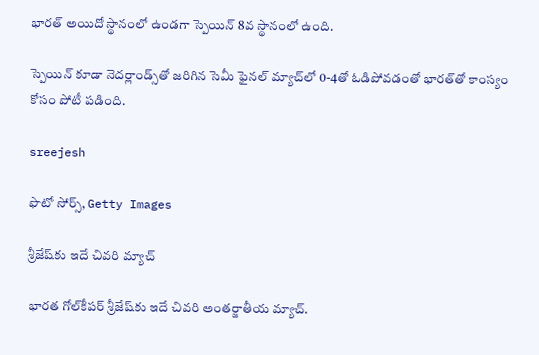భారత్ అయిదో స్థానంలో ఉండగా స్పెయిన్ 8వ స్థానంలో ఉంది.

స్పెయిన్ కూడా నెదర్లాండ్స్‌తో జరిగిన సెమీ ఫైనల్ మ్యాచ్‌లో 0-4తో ఓడిపోవడంతో భారత్‌తో కాంస్యం కోసం పోటీ పడింది.

sreejesh

ఫొటో సోర్స్, Getty Images

శ్రీజేష్‌కు ఇదే చివరి మ్యాచ్

భారత గోల్‌కీపర్ శ్రీజేష్‌కు ఇదే చివరి అంతర్జాతీయ మ్యాచ్.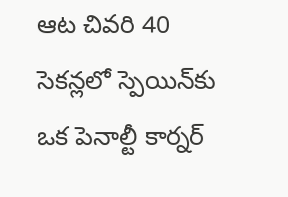ఆట చివరి 40 సెకన్లలో స్పెయిన్‌కు ఒక పెనాల్టీ కార్నర్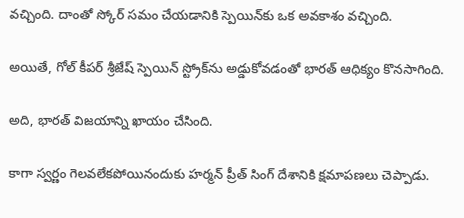వచ్చింది. దాంతో స్కోర్ సమం చేయడానికి స్పెయిన్‌కు ఒక అవకాశం వచ్చింది.

అయితే, గోల్ కీపర్ శ్రీజేష్ స్పెయిన్ స్ట్రోక్‌ను అడ్డుకోవడంతో భారత్ ఆధిక్యం కొనసాగింది.

అది, భారత్ విజయాన్ని ఖాయం చేసింది.

కాగా స్వర్ణం గెలవలేకపోయినందుకు హర్మన్ ప్రీత్ సింగ్ దేశానికి క్షమాపణలు చెప్పాడు.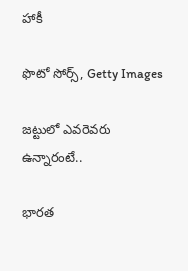హాకీ

ఫొటో సోర్స్, Getty Images

జట్టులో ఎవరెవరు ఉన్నారంటే..

భారత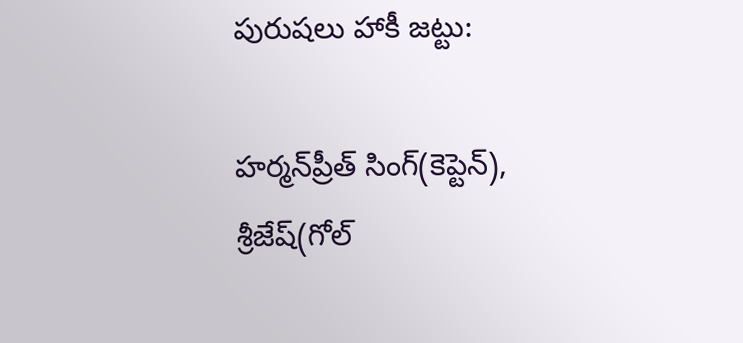పురుషలు హాకీ జట్టు:

హర్మన్‌ప్రీత్ సింగ్(కెప్టెన్), శ్రీజేష్(గోల్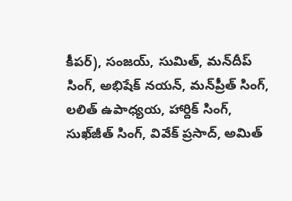కీపర్), సంజయ్, సుమిత్, మన్‌దీప్ సింగ్, అభిషేక్ నయన్, మన్‌ప్రీత్ సింగ్, లలిత్ ఉపాధ్యయ, హార్దిక్ సింగ్, సుఖ్‌జీత్ సింగ్, వివేక్ ప్రసాద్, అమిత్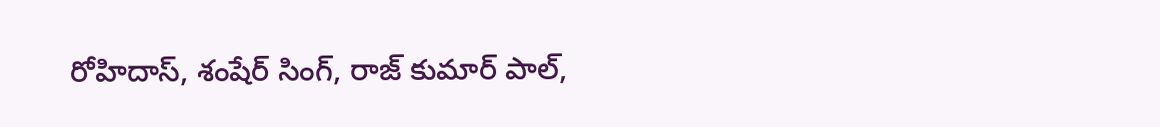రోహిదాస్, శంషేర్ సింగ్, రాజ్ కుమార్ పాల్,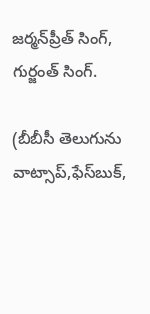జర్మన్‌ప్రీత్ సింగ్, గుర్జంత్ సింగ్.

(బీబీసీ తెలుగును వాట్సాప్‌,ఫేస్‌బుక్,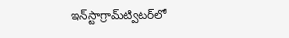ఇన్‌స్టాగ్రామ్‌ట్విటర్‌లో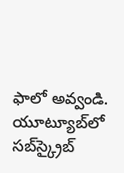ఫాలో అవ్వండి. యూట్యూబ్‌లో సబ్‌స్క్రైబ్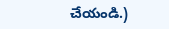చేయండి.)